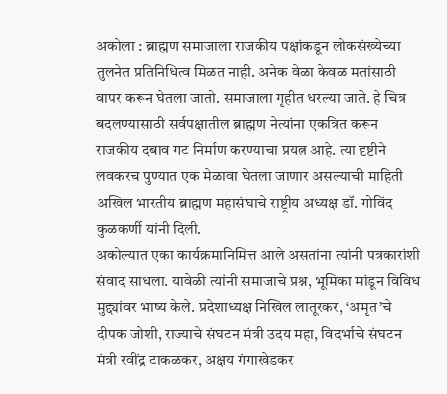अकोला : ब्राह्मण समाजाला राजकीय पक्षांकडून लोकसंख्येच्या तुलनेत प्रतिनिधित्व मिळत नाही. अनेक वेळा केवळ मतांसाठी वापर करून घेतला जातो. समाजाला गृहीत धरल्या जाते. हे चित्र बदलण्यासाठी सर्वपक्षातील ब्राह्मण नेत्यांना एकत्रित करून राजकीय दबाव गट निर्माण करण्याचा प्रयत्न आहे. त्या दृष्टीने लवकरच पुण्यात एक मेळावा घेतला जाणार असल्याची माहिती अखिल भारतीय ब्राह्मण महासंघाचे राष्ट्रीय अध्यक्ष डॉ. गोविंद कुळकर्णी यांनी दिली.
अकोल्यात एका कार्यक्रमानिमित्त आले असतांना त्यांनी पत्रकारांशी संवाद साधला. यावेळी त्यांनी समाजाचे प्रश्न, भूमिका मांडून विविध मुद्द्यांवर भाष्य केले. प्रदेशाध्यक्ष निखिल लातूरकर, ‘अमृत’चे दीपक जोशी, राज्याचे संघटन मंत्री उदय महा, विदर्भाचे संघटन मंत्री रवींद्र टाकळकर, अक्षय गंगाखेडकर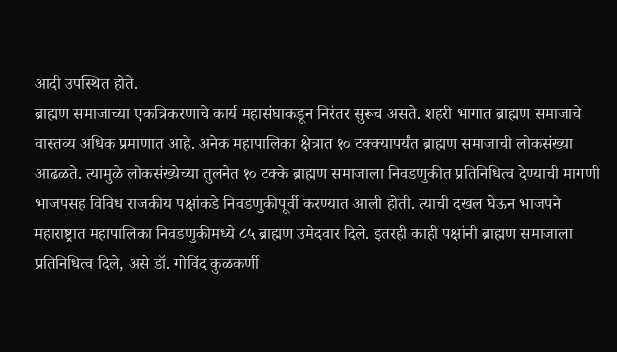आदी उपस्थित होते.
ब्राह्मण समाजाच्या एकत्रिकरणाचे कार्य महासंघाकडून निरंतर सुरूच असते. शहरी भागात ब्राह्मण समाजाचे वास्तव्य अधिक प्रमाणात आहे. अनेक महापालिका क्षेत्रात १० टक्क्यापर्यंत ब्राह्मण समाजाची लोकसंख्या आढळते. त्यामुळे लोकसंख्येच्या तुलनेत १० टक्के ब्राह्मण समाजाला निवडणुकीत प्रतिनिधित्व देण्याची मागणी भाजपसह विविध राजकीय पक्षांकडे निवडणुकीपूर्वी करण्यात आली होती. त्याची दखल घेऊन भाजपने महाराष्ट्रात महापालिका निवडणुकीमध्ये ८५ ब्राह्मण उमेदवार दिले. इतरही काही पक्षांनी ब्राह्मण समाजाला प्रतिनिधित्व दिले, असे डॉ. गोविंद कुळकर्णी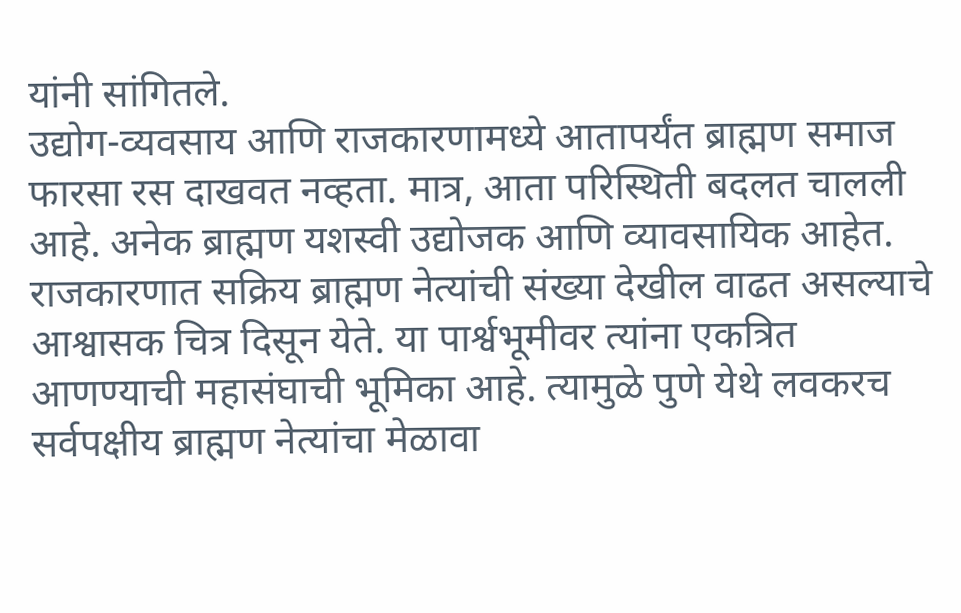यांनी सांगितले.
उद्योग-व्यवसाय आणि राजकारणामध्ये आतापर्यंत ब्राह्मण समाज फारसा रस दाखवत नव्हता. मात्र, आता परिस्थिती बदलत चालली आहे. अनेक ब्राह्मण यशस्वी उद्योजक आणि व्यावसायिक आहेत. राजकारणात सक्रिय ब्राह्मण नेत्यांची संख्या देखील वाढत असल्याचे आश्वासक चित्र दिसून येते. या पार्श्वभूमीवर त्यांना एकत्रित आणण्याची महासंघाची भूमिका आहे. त्यामुळे पुणे येथे लवकरच सर्वपक्षीय ब्राह्मण नेत्यांचा मेळावा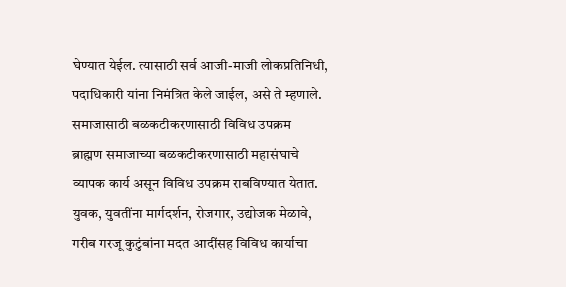घेण्यात येईल. त्यासाठी सर्व आजी-माजी लोकप्रतिनिधी, पदाधिकारी यांना निमंत्रित केले जाईल, असे ते म्हणाले.
समाजासाठी बळकटीकरणासाठी विविध उपक्रम
ब्राह्मण समाजाच्या बळकटीकरणासाठी महासंघाचे व्यापक कार्य असून विविध उपक्रम राबविण्यात येतात. युवक, युवतींना मार्गदर्शन, रोजगार, उद्योजक मेळावे, गरीब गरजू कुटुंबांना मदत आदींसह विविध कार्याचा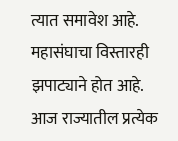त्यात समावेश आहे. महासंघाचा विस्तारही झपाट्याने होत आहे. आज राज्यातील प्रत्येक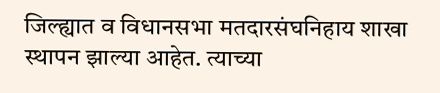जिल्ह्यात व विधानसभा मतदारसंघनिहाय शाखा स्थापन झाल्या आहेत. त्याच्या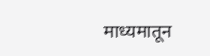माध्यमातून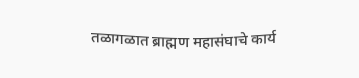तळागळात ब्राह्मण महासंघाचे कार्य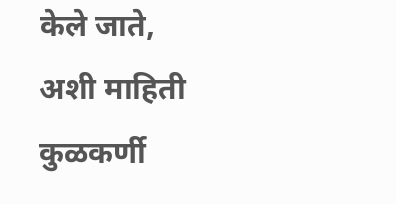केले जाते, अशी माहिती कुळकर्णी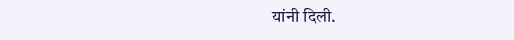यांनी दिली.